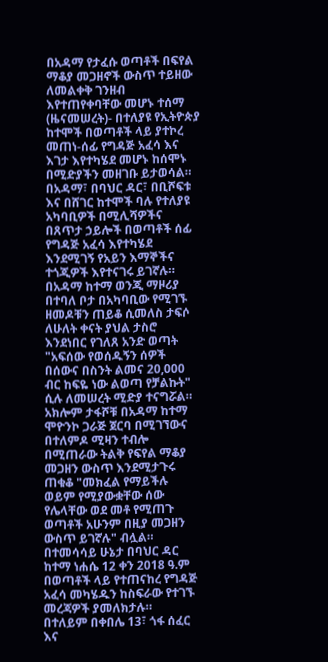በአዳማ የታፈሱ ወጣቶች በፍየል ማቆያ መጋዘኖች ውስጥ ተይዘው ለመልቀቅ ገንዘብ እየተጠየቀባቸው መሆኑ ተሰማ
(ዜናመሠረት)- በተለያዩ የኢትዮጵያ ከተሞች በወጣቶች ላይ ያተኮረ መጠነ-ሰፊ የግዳጅ አፈሳ እና እገታ እየተካሄደ መሆኑ ከሰሞኑ በሚድያችን መዘገቡ ይታወሳል።
በአዳማ፣ በባህር ዳር፣ በቢሾፍቱ እና በሸገር ከተሞች ባሉ የተለያዩ አካባቢዎች በሚሊሻዎችና በጸጥታ ኃይሎች በወጣቶች ሰፊ የግዳጅ አፈሳ እየተካሄደ እንደሚገኝ የአይን እማኞችና ተጎጂዎች እየተናገሩ ይገኛሉ።
በአዳማ ከተማ ወንጂ ማዞሪያ በተባለ ቦታ በአካባቢው የሚገኙ ዘመዶቹን ጠይቆ ሲመለስ ታፍሶ ለሁለት ቀናት ያህል ታስሮ እንደነበር የገለጸ አንድ ወጣት "አፍሰው የወሰዱኝን ሰዎች በሰውና በስንት ልመና 20,000 ብር ከፍዬ ነው ልወጣ የቻልኩት" ሲሉ ለመሠረት ሚድያ ተናግሯል።
አክሎም ታፋሾቹ በአዳማ ከተማ ሞዮንኮ ጋራጅ ጀርባ በሚገኘውና በተለምዶ ሚዛን ተብሎ በሚጠራው ትልቅ የፍየል ማቆያ መጋዘን ውስጥ እንደሚታጉሩ ጠቁቆ "መክፈል የማይችሉ ወይም የሚያውቋቸው ሰው የሌላቸው ወደ መቶ የሚጠጉ ወጣቶች አሁንም በዚያ መጋዘን ውስጥ ይገኛሉ" ብሏል።
በተመሳሳይ ሁኔታ በባህር ዳር ከተማ ነሐሴ 12 ቀን 2018 ዓ.ም በወጣቶች ላይ የተጠናከረ የግዳጅ አፈሳ መካሄዱን ከስፍራው የተገኙ መረጃዎች ያመለክታሉ።
በተለይም በቀበሌ 13፣ ጎፋ ሰፈር እና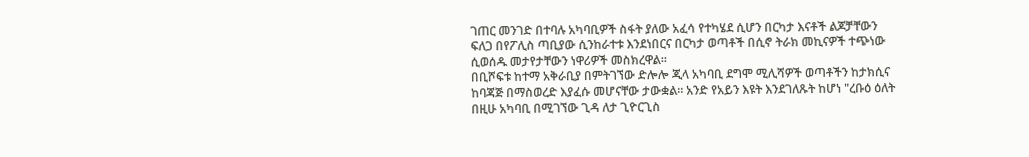ገጠር መንገድ በተባሉ አካባቢዎች ስፋት ያለው አፈሳ የተካሄደ ሲሆን በርካታ እናቶች ልጆቻቸውን ፍለጋ በየፖሊስ ጣቢያው ሲንከራተቱ እንደነበርና በርካታ ወጣቶች በሲኖ ትራክ መኪናዎች ተጭነው ሲወሰዱ መታየታቸውን ነዋሪዎች መስክረዋል።
በቢሾፍቱ ከተማ አቅራቢያ በምትገኘው ድሎሎ ጂላ አካባቢ ደግሞ ሚሊሻዎች ወጣቶችን ከታክሲና ከባጃጅ በማስወረድ እያፈሱ መሆናቸው ታውቋል። አንድ የአይን እዩት እንደገለጹት ከሆነ "ረቡዕ ዕለት በዚሁ አካባቢ በሚገኘው ጊዳ ለታ ጊዮርጊስ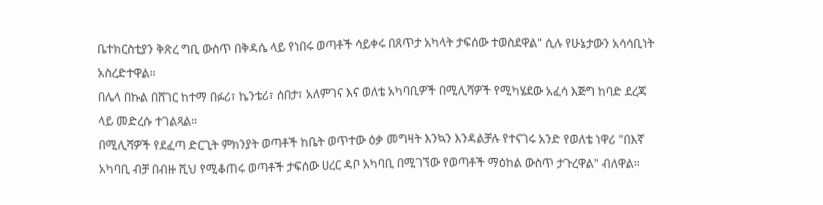ቤተክርስቲያን ቅጽረ ግቢ ውስጥ በቅዳሴ ላይ የነበሩ ወጣቶች ሳይቀሩ በጸጥታ አካላት ታፍሰው ተወስደዋል" ሲሉ የሁኔታውን አሳሳቢነት አስረድተዋል።
በሌላ በኩል በሸገር ከተማ በፉሪ፣ ኬንቴሪ፣ ሰበታ፣ አለምገና እና ወለቴ አካባቢዎች በሚሊሻዎች የሚካሄደው አፈሳ እጅግ ከባድ ደረጃ ላይ መድረሱ ተገልጻል።
በሚሊሻዎች የደፈጣ ድርጊት ምክንያት ወጣቶች ከቤት ወጥተው ዕቃ መግዛት እንኳን እንዳልቻሉ የተናገሩ አንድ የወለቴ ነዋሪ "በእኛ አካባቢ ብቻ በብዙ ሺህ የሚቆጠሩ ወጣቶች ታፍሰው ሀረር ዳቦ አካባቢ በሚገኘው የወጣቶች ማዕከል ውስጥ ታጉረዋል" ብለዋል።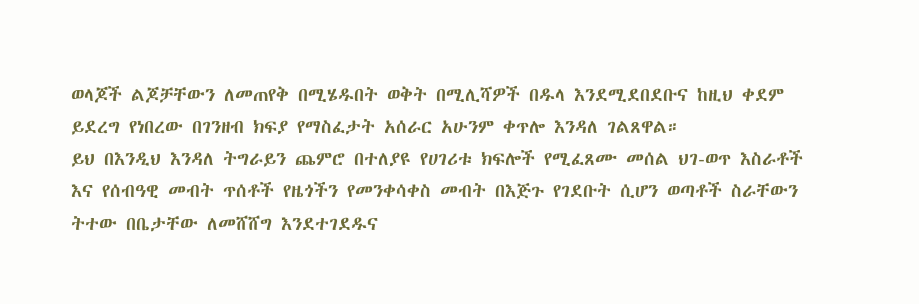ወላጆች ልጆቻቸውን ለመጠየቅ በሚሄዱበት ወቅት በሚሊሻዎች በዱላ እንደሚደበደቡና ከዚህ ቀደም ይደረግ የነበረው በገንዘብ ክፍያ የማስፈታት አሰራር አሁንም ቀጥሎ እንዳለ ገልጸዋል።
ይህ በእንዲህ እንዳለ ትግራይን ጨምሮ በተለያዩ የሀገሪቱ ክፍሎች የሚፈጸሙ መሰል ህገ-ወጥ እስራቶች እና የሰብዓዊ መብት ጥሰቶች የዜጎችን የመንቀሳቀስ መብት በእጅጉ የገደቡት ሲሆን ወጣቶች ስራቸውን ትተው በቤታቸው ለመሸሸግ እንደተገደዱና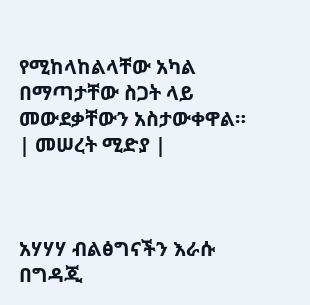የሚከላከልላቸው አካል በማጣታቸው ስጋት ላይ መውደቃቸውን አስታውቀዋል።
| መሠረት ሚድያ |



አሃሃሃ ብልፅግናችን እራሱ
በግዳጂ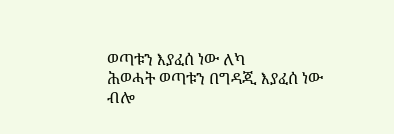ወጣቱን እያፈሰ ነው ለካ
ሕወሓት ወጣቱን በግዳጂ እያፈሰ ነው
ብሎ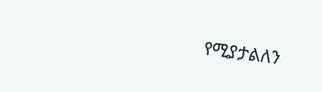የሚያታልለን